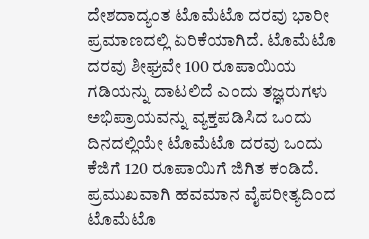ದೇಶದಾದ್ಯಂತ ಟೊಮೆಟೊ ದರವು ಭಾರೀ ಪ್ರಮಾಣದಲ್ಲಿ ಏರಿಕೆಯಾಗಿದೆ. ಟೊಮೆಟೊ ದರವು ಶೀಘ್ರವೇ 100 ರೂಪಾಯಿಯ ಗಡಿಯನ್ನು ದಾಟಲಿದೆ ಎಂದು ತಜ್ಞರುಗಳು ಅಭಿಪ್ರಾಯವನ್ನು ವ್ಯಕ್ತಪಡಿಸಿದ ಒಂದು ದಿನದಲ್ಲಿಯೇ ಟೊಮೆಟೊ ದರವು ಒಂದು ಕೆಜಿಗೆ 120 ರೂಪಾಯಿಗೆ ಜಿಗಿತ ಕಂಡಿದೆ. ಪ್ರಮುಖವಾಗಿ ಹವಮಾನ ವೈಪರೀತ್ಯದಿಂದ ಟೊಮೆಟೊ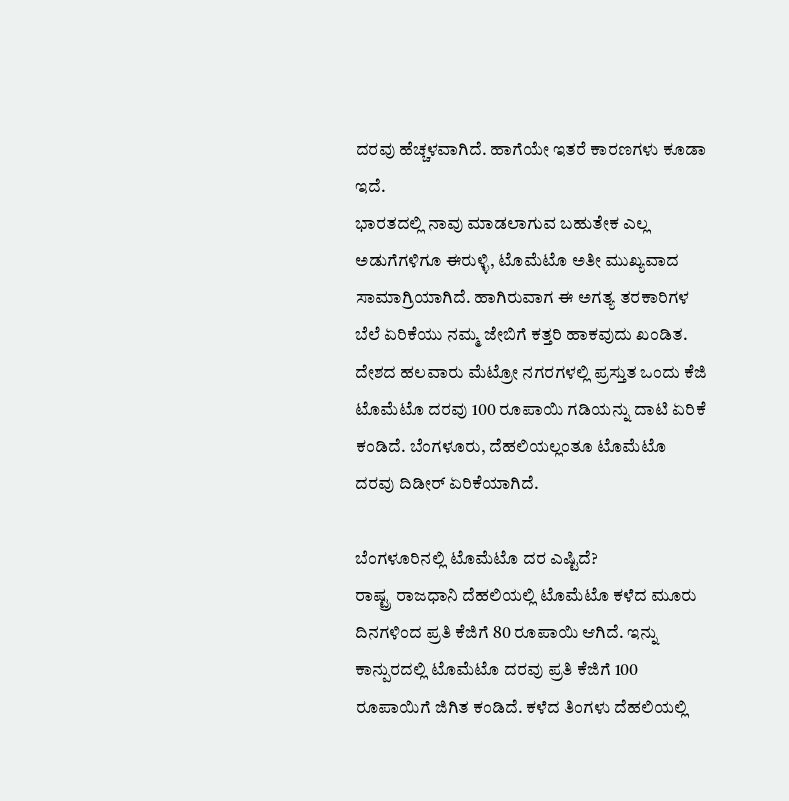ದರವು ಹೆಚ್ಚಳವಾಗಿದೆ. ಹಾಗೆಯೇ ಇತರೆ ಕಾರಣಗಳು ಕೂಡಾ ಇದೆ.
ಭಾರತದಲ್ಲಿ ನಾವು ಮಾಡಲಾಗುವ ಬಹುತೇಕ ಎಲ್ಲ ಅಡುಗೆಗಳಿಗೂ ಈರುಳ್ಳಿ, ಟೊಮೆಟೊ ಅತೀ ಮುಖ್ಯವಾದ ಸಾಮಾಗ್ರಿಯಾಗಿದೆ. ಹಾಗಿರುವಾಗ ಈ ಅಗತ್ಯ ತರಕಾರಿಗಳ ಬೆಲೆ ಏರಿಕೆಯು ನಮ್ಮ ಜೇಬಿಗೆ ಕತ್ತರಿ ಹಾಕವುದು ಖಂಡಿತ. ದೇಶದ ಹಲವಾರು ಮೆಟ್ರೋ ನಗರಗಳಲ್ಲಿ ಪ್ರಸ್ತುತ ಒಂದು ಕೆಜಿ ಟೊಮೆಟೊ ದರವು 100 ರೂಪಾಯಿ ಗಡಿಯನ್ನು ದಾಟಿ ಏರಿಕೆ ಕಂಡಿದೆ. ಬೆಂಗಳೂರು, ದೆಹಲಿಯಲ್ಲಂತೂ ಟೊಮೆಟೊ ದರವು ದಿಡೀರ್ ಏರಿಕೆಯಾಗಿದೆ.

ಬೆಂಗಳೂರಿನಲ್ಲಿ ಟೊಮೆಟೊ ದರ ಎಷ್ಟಿದೆ?
ರಾಷ್ಟ್ರ ರಾಜಧಾನಿ ದೆಹಲಿಯಲ್ಲಿ ಟೊಮೆಟೊ ಕಳೆದ ಮೂರು ದಿನಗಳಿಂದ ಪ್ರತಿ ಕೆಜಿಗೆ 80 ರೂಪಾಯಿ ಆಗಿದೆ. ಇನ್ನು ಕಾನ್ಪುರದಲ್ಲಿ ಟೊಮೆಟೊ ದರವು ಪ್ರತಿ ಕೆಜಿಗೆ 100 ರೂಪಾಯಿಗೆ ಜಿಗಿತ ಕಂಡಿದೆ. ಕಳೆದ ತಿಂಗಳು ದೆಹಲಿಯಲ್ಲಿ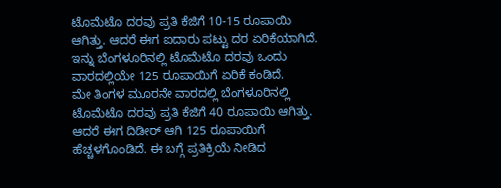ಟೊಮೆಟೊ ದರವು ಪ್ರತಿ ಕೆಜಿಗೆ 10-15 ರೂಪಾಯಿ ಆಗಿತ್ತು. ಆದರೆ ಈಗ ಐದಾರು ಪಟ್ಟು ದರ ಏರಿಕೆಯಾಗಿದೆ. ಇನ್ನು ಬೆಂಗಳೂರಿನಲ್ಲಿ ಟೊಮೆಟೊ ದರವು ಒಂದು ವಾರದಲ್ಲಿಯೇ 125 ರೂಪಾಯಿಗೆ ಏರಿಕೆ ಕಂಡಿದೆ.
ಮೇ ತಿಂಗಳ ಮೂರನೇ ವಾರದಲ್ಲಿ ಬೆಂಗಳೂರಿನಲ್ಲಿ ಟೊಮೆಟೊ ದರವು ಪ್ರತಿ ಕೆಜಿಗೆ 40 ರೂಪಾಯಿ ಆಗಿತ್ತು. ಆದರೆ ಈಗ ದಿಡೀರ್ ಆಗಿ 125 ರೂಪಾಯಿಗೆ ಹೆಚ್ಚಳಗೊಂಡಿದೆ. ಈ ಬಗ್ಗೆ ಪ್ರತಿಕ್ರಿಯೆ ನೀಡಿದ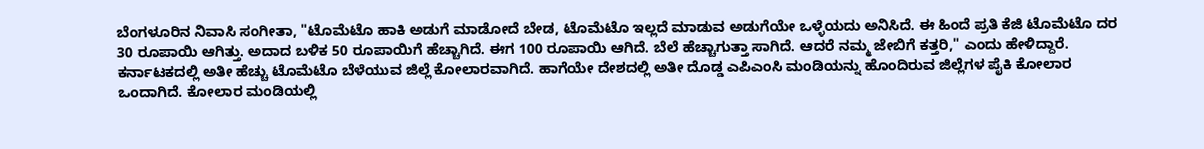ಬೆಂಗಳೂರಿನ ನಿವಾಸಿ ಸಂಗೀತಾ, "ಟೊಮೆಟೊ ಹಾಕಿ ಅಡುಗೆ ಮಾಡೋದೆ ಬೇಡ, ಟೊಮೆಟೊ ಇಲ್ಲದೆ ಮಾಡುವ ಅಡುಗೆಯೇ ಒಳ್ಳೆಯದು ಅನಿಸಿದೆ. ಈ ಹಿಂದೆ ಪ್ರತಿ ಕೆಜಿ ಟೊಮೆಟೊ ದರ 30 ರೂಪಾಯಿ ಆಗಿತ್ತು. ಅದಾದ ಬಳಿಕ 50 ರೂಪಾಯಿಗೆ ಹೆಚ್ಚಾಗಿದೆ. ಈಗ 100 ರೂಪಾಯಿ ಆಗಿದೆ. ಬೆಲೆ ಹೆಚ್ಚಾಗುತ್ತಾ ಸಾಗಿದೆ. ಆದರೆ ನಮ್ಮ ಜೇಬಿಗೆ ಕತ್ತರಿ," ಎಂದು ಹೇಳಿದ್ದಾರೆ.
ಕರ್ನಾಟಕದಲ್ಲಿ ಅತೀ ಹೆಚ್ಚು ಟೊಮೆಟೊ ಬೆಳೆಯುವ ಜಿಲ್ಲೆ ಕೋಲಾರವಾಗಿದೆ. ಹಾಗೆಯೇ ದೇಶದಲ್ಲಿ ಅತೀ ದೊಡ್ಡ ಎಪಿಎಂಸಿ ಮಂಡಿಯನ್ನು ಹೊಂದಿರುವ ಜಿಲ್ಲೆಗಳ ಪೈಕಿ ಕೋಲಾರ ಒಂದಾಗಿದೆ. ಕೋಲಾರ ಮಂಡಿಯಲ್ಲಿ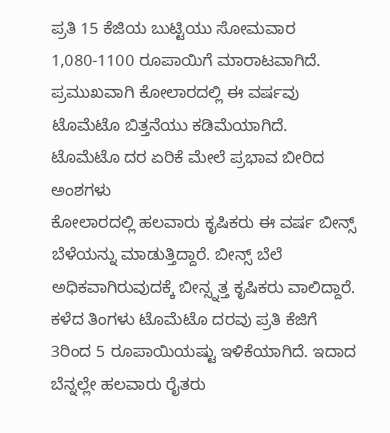ಪ್ರತಿ 15 ಕೆಜಿಯ ಬುಟ್ಟಿಯು ಸೋಮವಾರ 1,080-1100 ರೂಪಾಯಿಗೆ ಮಾರಾಟವಾಗಿದೆ. ಪ್ರಮುಖವಾಗಿ ಕೋಲಾರದಲ್ಲಿ ಈ ವರ್ಷವು ಟೊಮೆಟೊ ಬಿತ್ತನೆಯು ಕಡಿಮೆಯಾಗಿದೆ.
ಟೊಮೆಟೊ ದರ ಏರಿಕೆ ಮೇಲೆ ಪ್ರಭಾವ ಬೀರಿದ ಅಂಶಗಳು
ಕೋಲಾರದಲ್ಲಿ ಹಲವಾರು ಕೃಷಿಕರು ಈ ವರ್ಷ ಬೀನ್ಸ್ ಬೆಳೆಯನ್ನು ಮಾಡುತ್ತಿದ್ದಾರೆ. ಬೀನ್ಸ್ ಬೆಲೆ ಅಧಿಕವಾಗಿರುವುದಕ್ಕೆ ಬೀನ್ಸ್ನತ್ತ ಕೃಷಿಕರು ವಾಲಿದ್ದಾರೆ. ಕಳೆದ ತಿಂಗಳು ಟೊಮೆಟೊ ದರವು ಪ್ರತಿ ಕೆಜಿಗೆ 3ರಿಂದ 5 ರೂಪಾಯಿಯಷ್ಟು ಇಳಿಕೆಯಾಗಿದೆ. ಇದಾದ ಬೆನ್ನಲ್ಲೇ ಹಲವಾರು ರೈತರು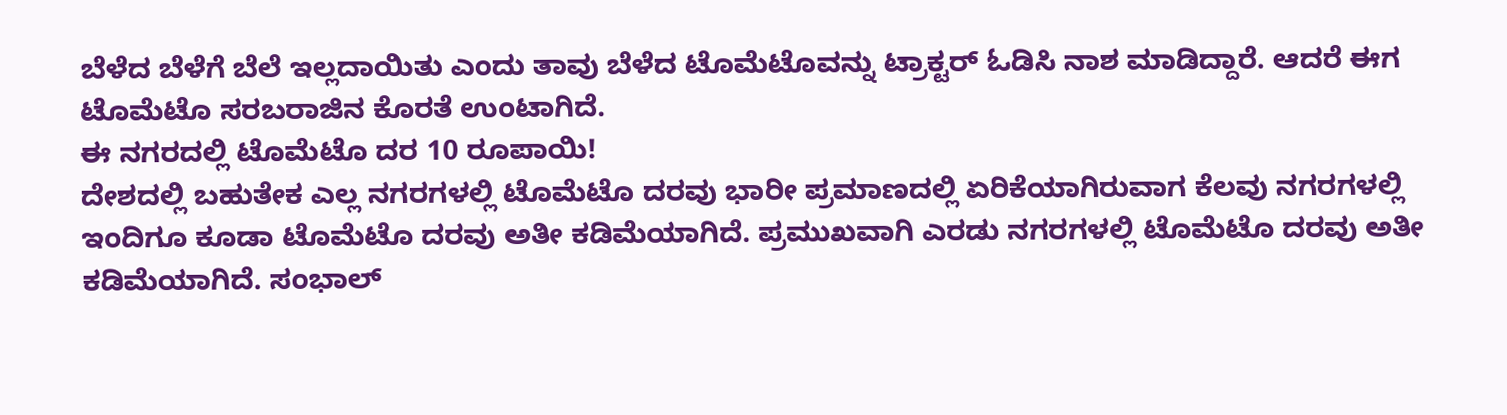ಬೆಳೆದ ಬೆಳೆಗೆ ಬೆಲೆ ಇಲ್ಲದಾಯಿತು ಎಂದು ತಾವು ಬೆಳೆದ ಟೊಮೆಟೊವನ್ನು ಟ್ರಾಕ್ಟರ್ ಓಡಿಸಿ ನಾಶ ಮಾಡಿದ್ದಾರೆ. ಆದರೆ ಈಗ ಟೊಮೆಟೊ ಸರಬರಾಜಿನ ಕೊರತೆ ಉಂಟಾಗಿದೆ.
ಈ ನಗರದಲ್ಲಿ ಟೊಮೆಟೊ ದರ 10 ರೂಪಾಯಿ!
ದೇಶದಲ್ಲಿ ಬಹುತೇಕ ಎಲ್ಲ ನಗರಗಳಲ್ಲಿ ಟೊಮೆಟೊ ದರವು ಭಾರೀ ಪ್ರಮಾಣದಲ್ಲಿ ಏರಿಕೆಯಾಗಿರುವಾಗ ಕೆಲವು ನಗರಗಳಲ್ಲಿ ಇಂದಿಗೂ ಕೂಡಾ ಟೊಮೆಟೊ ದರವು ಅತೀ ಕಡಿಮೆಯಾಗಿದೆ. ಪ್ರಮುಖವಾಗಿ ಎರಡು ನಗರಗಳಲ್ಲಿ ಟೊಮೆಟೊ ದರವು ಅತೀ ಕಡಿಮೆಯಾಗಿದೆ. ಸಂಭಾಲ್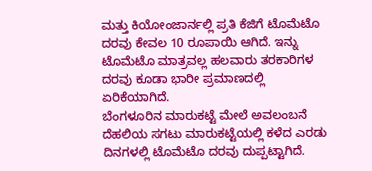ಮತ್ತು ಕಿಯೋಂಜಾರ್ನಲ್ಲಿ ಪ್ರತಿ ಕೆಜಿಗೆ ಟೊಮೆಟೊ ದರವು ಕೇವಲ 10 ರೂಪಾಯಿ ಆಗಿದೆ. ಇನ್ನು ಟೊಮೆಟೊ ಮಾತ್ರವಲ್ಲ ಹಲವಾರು ತರಕಾರಿಗಳ ದರವು ಕೂಡಾ ಭಾರೀ ಪ್ರಮಾಣದಲ್ಲಿ ಏರಿಕೆಯಾಗಿದೆ.
ಬೆಂಗಳೂರಿನ ಮಾರುಕಟ್ಟೆ ಮೇಲೆ ಅವಲಂಬನೆ
ದೆಹಲಿಯ ಸಗಟು ಮಾರುಕಟ್ಟೆಯಲ್ಲಿ ಕಳೆದ ಎರಡು ದಿನಗಳಲ್ಲಿ ಟೊಮೆಟೊ ದರವು ದುಪ್ಪಟ್ಟಾಗಿದೆ.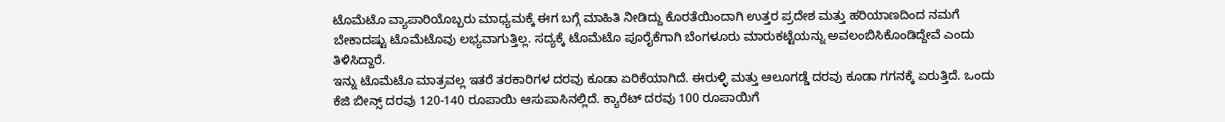ಟೊಮೆಟೊ ವ್ಯಾಪಾರಿಯೊಬ್ಬರು ಮಾಧ್ಯಮಕ್ಕೆ ಈಗ ಬಗ್ಗೆ ಮಾಹಿತಿ ನೀಡಿದ್ದು ಕೊರತೆಯಿಂದಾಗಿ ಉತ್ತರ ಪ್ರದೇಶ ಮತ್ತು ಹರಿಯಾಣದಿಂದ ನಮಗೆ ಬೇಕಾದಷ್ಟು ಟೊಮೆಟೊವು ಲಭ್ಯವಾಗುತ್ತಿಲ್ಲ. ಸದ್ಯಕ್ಕೆ ಟೊಮೆಟೊ ಪೂರೈಕೆಗಾಗಿ ಬೆಂಗಳೂರು ಮಾರುಕಟ್ಟೆಯನ್ನು ಅವಲಂಬಿಸಿಕೊಂಡಿದ್ದೇವೆ ಎಂದು ತಿಳಿಸಿದ್ದಾರೆ.
ಇನ್ನು ಟೊಮೆಟೊ ಮಾತ್ರವಲ್ಲ ಇತರೆ ತರಕಾರಿಗಳ ದರವು ಕೂಡಾ ಏರಿಕೆಯಾಗಿದೆ. ಈರುಳ್ಳಿ ಮತ್ತು ಆಲೂಗಡ್ಡೆ ದರವು ಕೂಡಾ ಗಗನಕ್ಕೆ ಏರುತ್ತಿದೆ. ಒಂದು ಕೆಜಿ ಬೀನ್ಸ್ ದರವು 120-140 ರೂಪಾಯಿ ಆಸುಪಾಸಿನಲ್ಲಿದೆ. ಕ್ಯಾರೆಟ್ ದರವು 100 ರೂಪಾಯಿಗೆ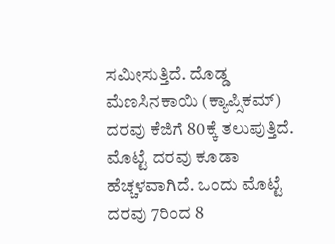ಸಮೀಸುತ್ತಿದೆ. ದೊಡ್ಡ ಮೆಣಸಿನಕಾಯಿ (ಕ್ಯಾಪ್ಸಿಕಮ್) ದರವು ಕೆಜಿಗೆ 80ಕ್ಕೆ ತಲುಪುತ್ತಿದೆ. ಮೊಟ್ಟೆ ದರವು ಕೂಡಾ ಹೆಚ್ಚಳವಾಗಿದೆ. ಒಂದು ಮೊಟ್ಟೆ ದರವು 7ರಿಂದ 8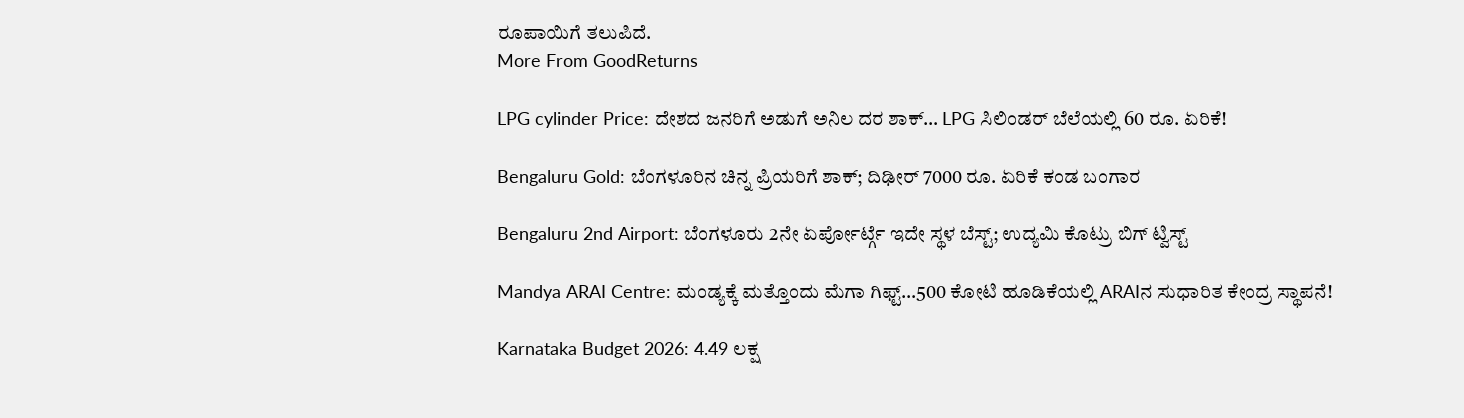ರೂಪಾಯಿಗೆ ತಲುಪಿದೆ.
More From GoodReturns

LPG cylinder Price: ದೇಶದ ಜನರಿಗೆ ಅಡುಗೆ ಅನಿಲ ದರ ಶಾಕ್… LPG ಸಿಲಿಂಡರ್ ಬೆಲೆಯಲ್ಲಿ 60 ರೂ. ಏರಿಕೆ!

Bengaluru Gold: ಬೆಂಗಳೂರಿನ ಚಿನ್ನ ಪ್ರಿಯರಿಗೆ ಶಾಕ್; ದಿಢೀರ್ 7000 ರೂ. ಏರಿಕೆ ಕಂಡ ಬಂಗಾರ

Bengaluru 2nd Airport: ಬೆಂಗಳೂರು 2ನೇ ಏರ್ಪೋರ್ಟ್ಗೆ ಇದೇ ಸ್ಥಳ ಬೆಸ್ಟ್; ಉದ್ಯಮಿ ಕೊಟ್ರು ಬಿಗ್ ಟ್ವಿಸ್ಟ್

Mandya ARAI Centre: ಮಂಡ್ಯಕ್ಕೆ ಮತ್ತೊಂದು ಮೆಗಾ ಗಿಫ್ಟ್…500 ಕೋಟಿ ಹೂಡಿಕೆಯಲ್ಲಿ ARAIನ ಸುಧಾರಿತ ಕೇಂದ್ರ ಸ್ಥಾಪನೆ!

Karnataka Budget 2026: 4.49 ಲಕ್ಷ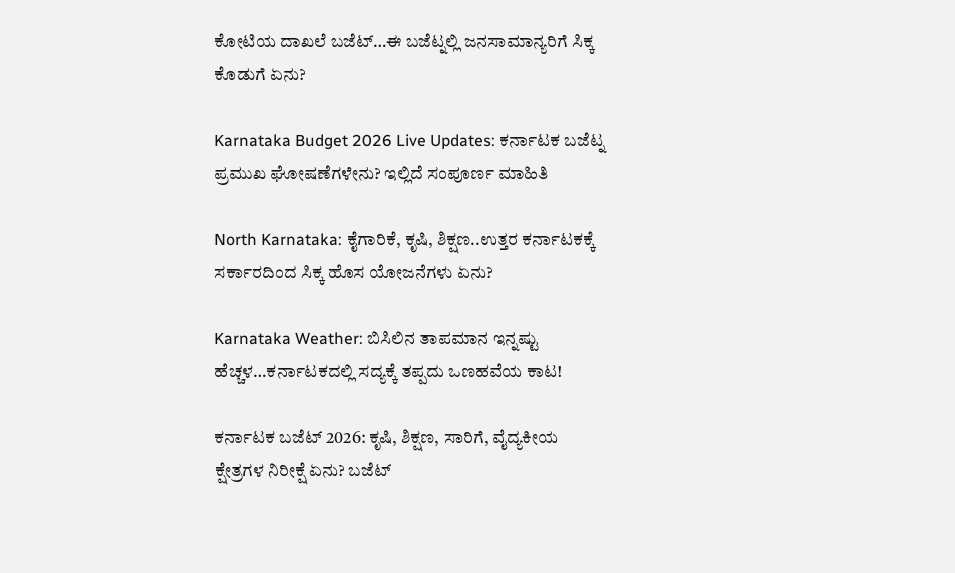ಕೋಟಿಯ ದಾಖಲೆ ಬಜೆಟ್…ಈ ಬಜೆಟ್ನಲ್ಲಿ ಜನಸಾಮಾನ್ಯರಿಗೆ ಸಿಕ್ಕ ಕೊಡುಗೆ ಏನು?

Karnataka Budget 2026 Live Updates: ಕರ್ನಾಟಕ ಬಜೆಟ್ನ ಪ್ರಮುಖ ಘೋಷಣೆಗಳೇನು? ಇಲ್ಲಿದೆ ಸಂಪೂರ್ಣ ಮಾಹಿತಿ

North Karnataka: ಕೈಗಾರಿಕೆ, ಕೃಷಿ, ಶಿಕ್ಷಣ..ಉತ್ತರ ಕರ್ನಾಟಕಕ್ಕೆ ಸರ್ಕಾರದಿಂದ ಸಿಕ್ಕ ಹೊಸ ಯೋಜನೆಗಳು ಏನು?

Karnataka Weather: ಬಿಸಿಲಿನ ತಾಪಮಾನ ಇನ್ನಷ್ಟು ಹೆಚ್ಚಳ…ಕರ್ನಾಟಕದಲ್ಲಿ ಸದ್ಯಕ್ಕೆ ತಪ್ಪದು ಒಣಹವೆಯ ಕಾಟ!

ಕರ್ನಾಟಕ ಬಜೆಟ್ 2026: ಕೃಷಿ, ಶಿಕ್ಷಣ, ಸಾರಿಗೆ, ವೈದ್ಯಕೀಯ ಕ್ಷೇತ್ರಗಳ ನಿರೀಕ್ಷೆ ಏನು? ಬಜೆಟ್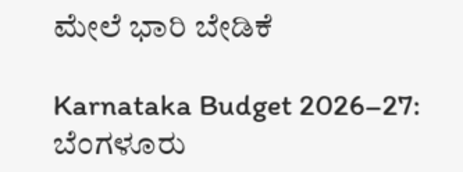ಮೇಲೆ ಭಾರಿ ಬೇಡಿಕೆ

Karnataka Budget 2026–27: ಬೆಂಗಳೂರು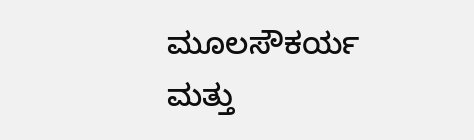ಮೂಲಸೌಕರ್ಯ ಮತ್ತು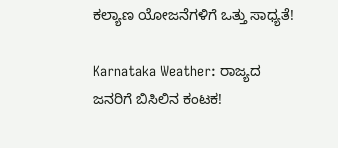ಕಲ್ಯಾಣ ಯೋಜನೆಗಳಿಗೆ ಒತ್ತು ಸಾಧ್ಯತೆ!

Karnataka Weather: ರಾಜ್ಯದ ಜನರಿಗೆ ಬಿಸಿಲಿನ ಕಂಟಕ!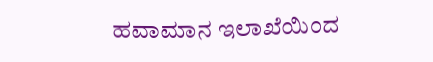ಹವಾಮಾನ ಇಲಾಖೆಯಿಂದ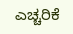ಎಚ್ಚರಿಕೆ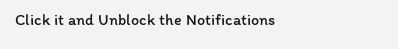Click it and Unblock the Notifications